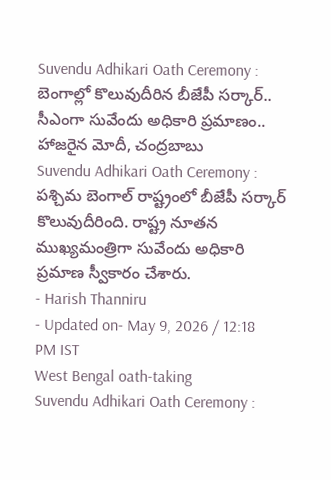Suvendu Adhikari Oath Ceremony : బెంగాల్లో కొలువుదీరిన బీజేపీ సర్కార్.. సీఎంగా సువేందు అధికారి ప్రమాణం.. హాజరైన మోదీ, చంద్రబాబు
Suvendu Adhikari Oath Ceremony : పశ్చిమ బెంగాల్ రాష్ట్రంలో బీజేపీ సర్కార్ కొలువుదీరింది. రాష్ట్ర నూతన ముఖ్యమంత్రిగా సువేందు అధికారి ప్రమాణ స్వీకారం చేశారు.
- Harish Thanniru
- Updated on- May 9, 2026 / 12:18 PM IST
West Bengal oath-taking
Suvendu Adhikari Oath Ceremony :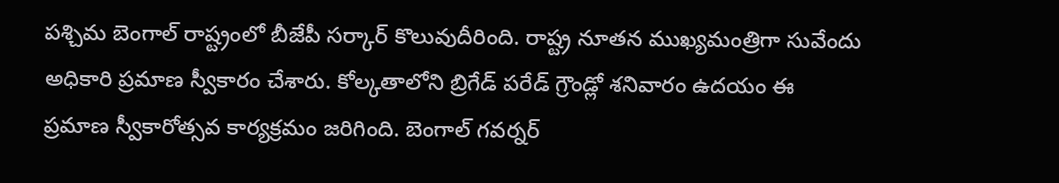పశ్చిమ బెంగాల్ రాష్ట్రంలో బీజేపీ సర్కార్ కొలువుదీరింది. రాష్ట్ర నూతన ముఖ్యమంత్రిగా సువేందు అధికారి ప్రమాణ స్వీకారం చేశారు. కోల్కతాలోని బ్రిగేడ్ పరేడ్ గ్రౌండ్లో శనివారం ఉదయం ఈ ప్రమాణ స్వీకారోత్సవ కార్యక్రమం జరిగింది. బెంగాల్ గవర్నర్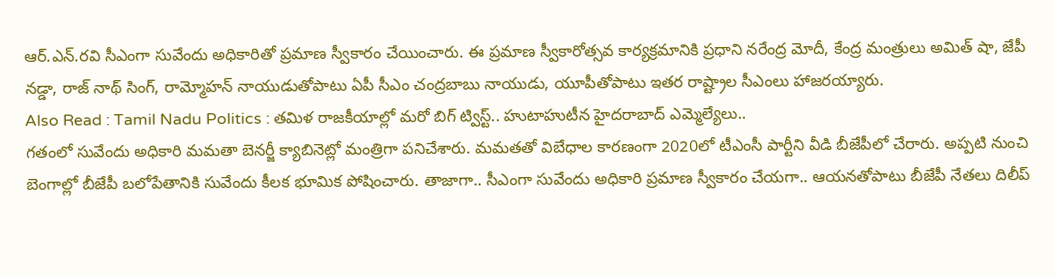ఆర్.ఎన్.రవి సీఎంగా సువేందు అధికారితో ప్రమాణ స్వీకారం చేయించారు. ఈ ప్రమాణ స్వీకారోత్సవ కార్యక్రమానికి ప్రధాని నరేంద్ర మోదీ, కేంద్ర మంత్రులు అమిత్ షా, జేపీ నడ్డా, రాజ్ నాథ్ సింగ్, రామ్మోహన్ నాయుడుతోపాటు ఏపీ సీఎం చంద్రబాబు నాయుడు, యూపీతోపాటు ఇతర రాష్ట్రాల సీఎంలు హాజరయ్యారు.
Also Read : Tamil Nadu Politics : తమిళ రాజకీయాల్లో మరో బిగ్ ట్విస్ట్.. హుటాహుటీన హైదరాబాద్ ఎమ్మెల్యేలు..
గతంలో సువేందు అధికారి మమతా బెనర్జీ క్యాబినెట్లో మంత్రిగా పనిచేశారు. మమతతో విబేధాల కారణంగా 2020లో టీఎంసీ పార్టీని వీడి బీజేపీలో చేరారు. అప్పటి నుంచి బెంగాల్లో బీజేపీ బలోపేతానికి సువేందు కీలక భూమిక పోషించారు. తాజాగా.. సీఎంగా సువేందు అధికారి ప్రమాణ స్వీకారం చేయగా.. ఆయనతోపాటు బీజేపీ నేతలు దిలీప్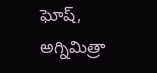ఘోష్, అగ్నిమిత్రా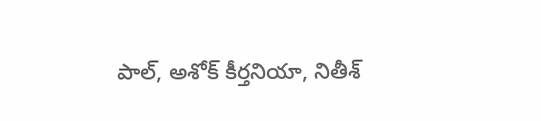పాల్, అశోక్ కీర్తనియా, నితీశ్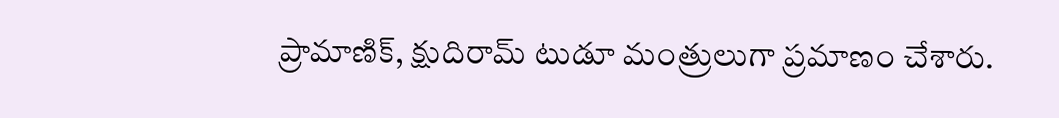ప్రామాణిక్, క్షుదిరామ్ టుడూ మంత్రులుగా ప్రమాణం చేశారు.